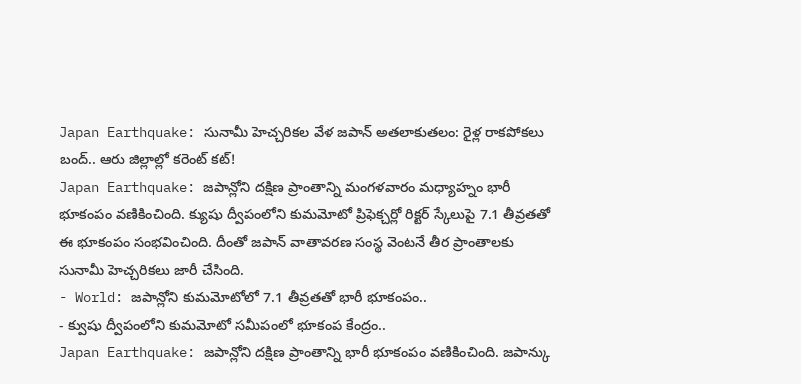Japan Earthquake: సునామీ హెచ్చరికల వేళ జపాన్ అతలాకుతలం: రైళ్ల రాకపోకలు బంద్.. ఆరు జిల్లాల్లో కరెంట్ కట్!
Japan Earthquake: జపాన్లోని దక్షిణ ప్రాంతాన్ని మంగళవారం మధ్యాహ్నం భారీ భూకంపం వణికించింది. క్యుషు ద్వీపంలోని కుమమోటో ప్రిఫెక్చర్లో రిక్టర్ స్కేలుపై 7.1 తీవ్రతతో ఈ భూకంపం సంభవించింది. దీంతో జపాన్ వాతావరణ సంస్థ వెంటనే తీర ప్రాంతాలకు సునామీ హెచ్చరికలు జారీ చేసింది.
- World: జపాన్లోని కుమమోటోలో 7.1 తీవ్రతతో భారీ భూకంపం..
- క్వుషు ద్వీపంలోని కుమమోటో సమీపంలో భూకంప కేంద్రం..
Japan Earthquake: జపాన్లోని దక్షిణ ప్రాంతాన్ని భారీ భూకంపం వణికించింది. జపాన్కు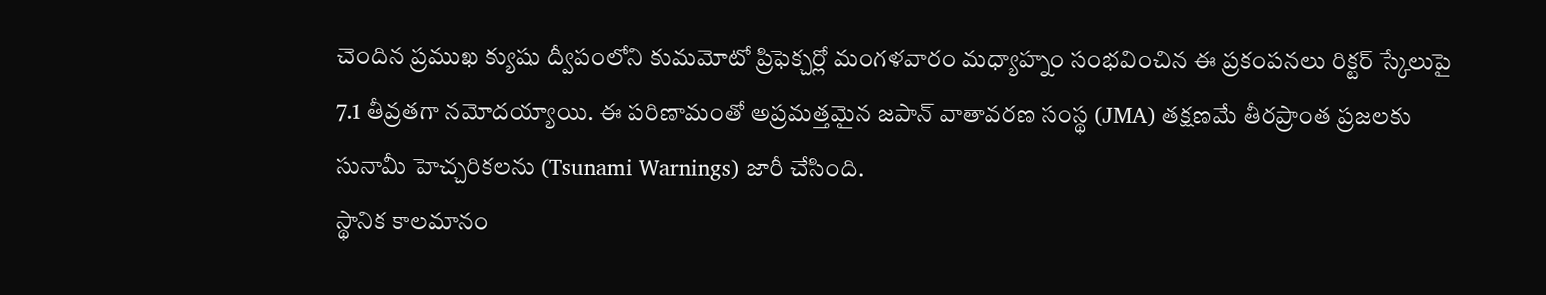చెందిన ప్రముఖ క్యుషు ద్వీపంలోని కుమమోటో ప్రిఫెక్చర్లో మంగళవారం మధ్యాహ్నం సంభవించిన ఈ ప్రకంపనలు రిక్టర్ స్కేలుపై 7.1 తీవ్రతగా నమోదయ్యాయి. ఈ పరిణామంతో అప్రమత్తమైన జపాన్ వాతావరణ సంస్థ (JMA) తక్షణమే తీరప్రాంత ప్రజలకు సునామీ హెచ్చరికలను (Tsunami Warnings) జారీ చేసింది.
స్థానిక కాలమానం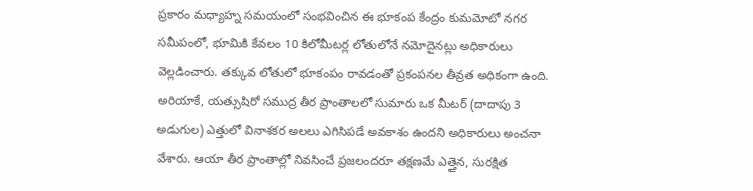ప్రకారం మధ్యాహ్న సమయంలో సంభవించిన ఈ భూకంప కేంద్రం కుమమోటో నగర సమీపంలో, భూమికి కేవలం 10 కిలోమీటర్ల లోతులోనే నమోదైనట్లు అధికారులు వెల్లడించారు. తక్కువ లోతులో భూకంపం రావడంతో ప్రకంపనల తీవ్రత అధికంగా ఉంది. అరియాకే, యత్సుషిరో సముద్ర తీర ప్రాంతాలలో సుమారు ఒక మీటర్ (దాదాపు 3 అడుగుల) ఎత్తులో వినాశకర అలలు ఎగిసిపడే అవకాశం ఉందని అధికారులు అంచనా వేశారు. ఆయా తీర ప్రాంతాల్లో నివసించే ప్రజలందరూ తక్షణమే ఎత్తైన, సురక్షిత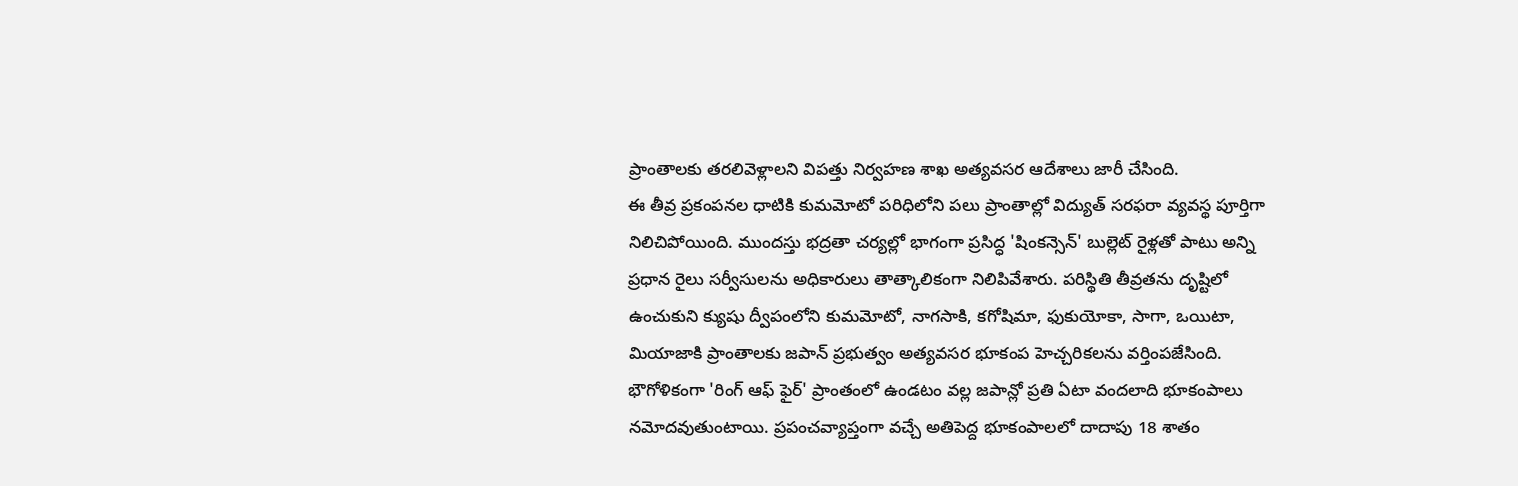ప్రాంతాలకు తరలివెళ్లాలని విపత్తు నిర్వహణ శాఖ అత్యవసర ఆదేశాలు జారీ చేసింది.
ఈ తీవ్ర ప్రకంపనల ధాటికి కుమమోటో పరిధిలోని పలు ప్రాంతాల్లో విద్యుత్ సరఫరా వ్యవస్థ పూర్తిగా నిలిచిపోయింది. ముందస్తు భద్రతా చర్యల్లో భాగంగా ప్రసిద్ధ 'షింకన్సెన్' బుల్లెట్ రైళ్లతో పాటు అన్ని ప్రధాన రైలు సర్వీసులను అధికారులు తాత్కాలికంగా నిలిపివేశారు. పరిస్థితి తీవ్రతను దృష్టిలో ఉంచుకుని క్యుషు ద్వీపంలోని కుమమోటో, నాగసాకి, కగోషిమా, ఫుకుయోకా, సాగా, ఒయిటా, మియాజాకి ప్రాంతాలకు జపాన్ ప్రభుత్వం అత్యవసర భూకంప హెచ్చరికలను వర్తింపజేసింది.
భౌగోళికంగా 'రింగ్ ఆఫ్ ఫైర్' ప్రాంతంలో ఉండటం వల్ల జపాన్లో ప్రతి ఏటా వందలాది భూకంపాలు నమోదవుతుంటాయి. ప్రపంచవ్యాప్తంగా వచ్చే అతిపెద్ద భూకంపాలలో దాదాపు 18 శాతం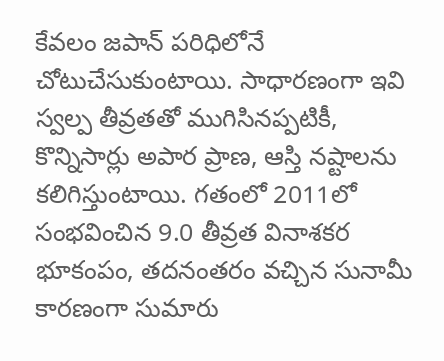కేవలం జపాన్ పరిధిలోనే చోటుచేసుకుంటాయి. సాధారణంగా ఇవి స్వల్ప తీవ్రతతో ముగిసినప్పటికీ, కొన్నిసార్లు అపార ప్రాణ, ఆస్తి నష్టాలను కలిగిస్తుంటాయి. గతంలో 2011లో సంభవించిన 9.0 తీవ్రత వినాశకర భూకంపం, తదనంతరం వచ్చిన సునామీ కారణంగా సుమారు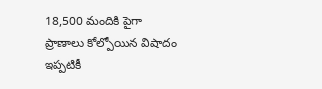18,500 మందికి పైగా ప్రాణాలు కోల్పోయిన విషాదం ఇప్పటికీ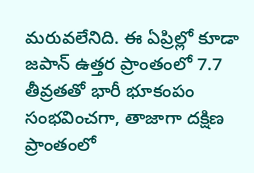మరువలేనిది. ఈ ఏప్రిల్లో కూడా జపాన్ ఉత్తర ప్రాంతంలో 7.7 తీవ్రతతో భారీ భూకంపం సంభవించగా, తాజాగా దక్షిణ ప్రాంతంలో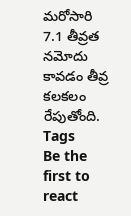మరోసారి 7.1 తీవ్రత నమోదు కావడం తీవ్ర కలకలం రేపుతోంది.
Tags
Be the first to react